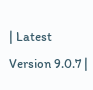| Latest Version 9.0.7 |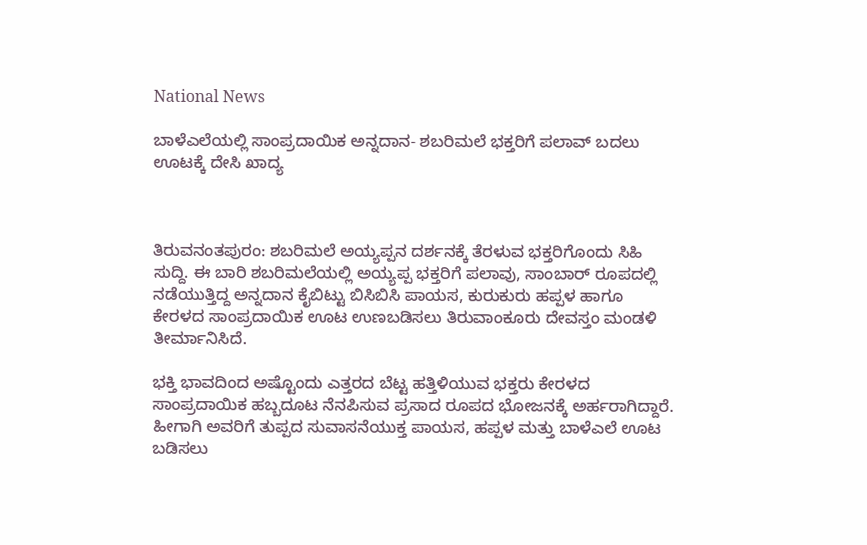National News

ಬಾಳೆಎಲೆಯಲ್ಲಿ ಸಾಂಪ್ರದಾಯಿಕ ಅನ್ನದಾನ- ಶಬರಿಮಲೆ ಭಕ್ತರಿಗೆ ಪಲಾವ್ ಬದಲು ಊಟಕ್ಕೆ ದೇಸಿ ಖಾದ್ಯ



ತಿರುವನಂತಪುರಂ: ಶಬರಿಮಲೆ ಅಯ್ಯಪ್ಪನ ದರ್ಶನಕ್ಕೆ ತೆರಳುವ ಭಕ್ತರಿಗೊಂದು ಸಿಹಿ
ಸುದ್ದಿ. ಈ ಬಾರಿ ಶಬರಿಮಲೆಯಲ್ಲಿ ಅಯ್ಯಪ್ಪ ಭಕ್ತರಿಗೆ ಪಲಾವು, ಸಾಂಬಾರ್ ರೂಪದಲ್ಲಿ ನಡೆಯುತ್ತಿದ್ದ ಅನ್ನದಾನ ಕೈಬಿಟ್ಟು ಬಿಸಿಬಿಸಿ ಪಾಯಸ, ಕುರುಕುರು ಹಪ್ಪಳ ಹಾಗೂ ಕೇರಳದ ಸಾಂಪ್ರದಾಯಿಕ ಊಟ ಉಣಬಡಿಸಲು ತಿರುವಾಂಕೂರು ದೇವಸ್ತಂ ಮಂಡಳಿ ತೀರ್ಮಾನಿಸಿದೆ.

ಭಕ್ತಿ ಭಾವದಿಂದ ಅಷ್ಟೊಂದು ಎತ್ತರದ ಬೆಟ್ಟ ಹತ್ತಿಳಿಯುವ ಭಕ್ತರು ಕೇರಳದ ಸಾಂಪ್ರದಾಯಿಕ ಹಬ್ಬದೂಟ ನೆನಪಿಸುವ ಪ್ರಸಾದ ರೂಪದ ಭೋಜನಕ್ಕೆ ಅರ್ಹರಾಗಿದ್ದಾರೆ. ಹೀಗಾಗಿ ಅವರಿಗೆ ತುಪ್ಪದ ಸುವಾಸನೆಯುಕ್ತ ಪಾಯಸ, ಹಪ್ಪಳ ಮತ್ತು ಬಾಳೆಎಲೆ ಊಟ ಬಡಿಸಲು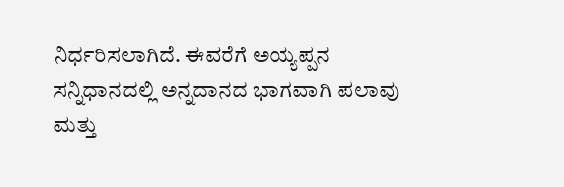ನಿರ್ಧರಿಸಲಾಗಿದೆ. ಈವರೆಗೆ ಅಯ್ಯಪ್ಪನ ಸನ್ನಿಧಾನದಲ್ಲಿ ಅನ್ನದಾನದ ಭಾಗವಾಗಿ ಪಲಾವು ಮತ್ತು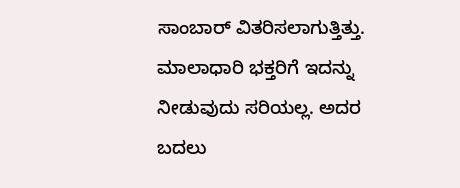ಸಾಂಬಾರ್ ವಿತರಿಸಲಾಗುತ್ತಿತ್ತು. ಮಾಲಾಧಾರಿ ಭಕ್ತರಿಗೆ ಇದನ್ನು ನೀಡುವುದು ಸರಿಯಲ್ಲ. ಅದರ ಬದಲು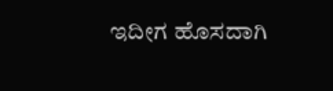ಇದೀಗ ಹೊಸದಾಗಿ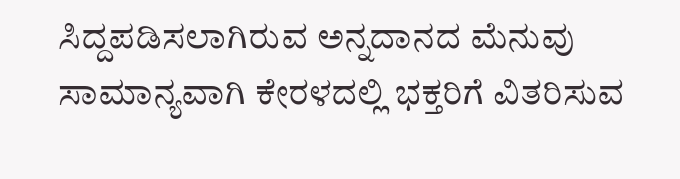ಸಿದ್ದಪಡಿಸಲಾಗಿರುವ ಅನ್ನದಾನದ ಮೆನುವು ಸಾಮಾನ್ಯವಾಗಿ ಕೇರಳದಲ್ಲಿ ಭಕ್ತರಿಗೆ ವಿತರಿಸುವ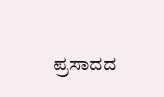ಪ್ರಸಾದದ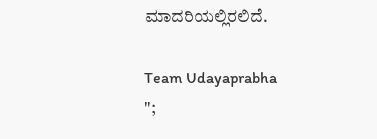ಮಾದರಿಯಲ್ಲಿರಲಿದೆ.

Team Udayaprabha
";